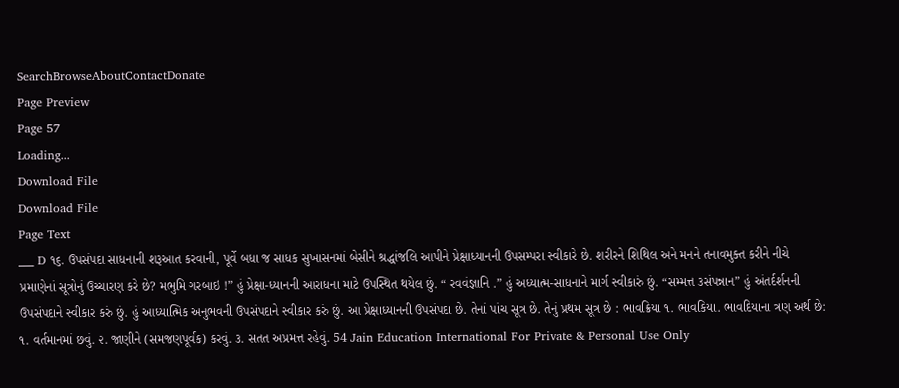SearchBrowseAboutContactDonate
Page Preview
Page 57
Loading...
Download File
Download File
Page Text
___ D ૧૬. ઉપસંપદા સાધનાની શરૂઆત કરવાની, પૂર્વે બધા જ સાધક સુખાસનમાં બેસીને શ્રદ્ધાંજલિ આપીને પ્રેક્ષાધ્યાનની ઉપસમ્પરા સ્વીકારે છે. શરીરને શિથિલ અને મનને તનાવમુક્ત કરીને નીચે પ્રમાણેનાં સૂત્રોનું ઉચ્ચારણ કરે છે? મભુમિ ગરબાઇ !” હું પ્રેક્ષા-ધ્યાનની આરાધના માટે ઉપસ્થિત થયેલ છું. “ રવવંજ્ઞાનિ .” હું અધ્યાત્મ-સાધનાને માર્ગ સ્વીકારું છું. “સમ્મત્ત ૩સંપન્નાન” હું અંતર્દર્શનની ઉપસંપદાને સ્વીકાર કરું છું. હું આધ્યાત્મિક અનુભવની ઉપસંપદાને સ્વીકાર કરું છું. આ પ્રેક્ષાધ્યાનની ઉપસંપદા છે. તેનાં પાંચ સૂત્ર છે. તેનું પ્રથમ સૂત્ર છે : ભાવક્રિયા ૧. ભાવકિયા. ભાવદિયાના ત્રણ અર્થ છે: ૧. વર્તમાનમાં છવું. ૨. જાણીને (સમજણપૂર્વક) કરવું. ૩. સતત અપ્રમત્ત રહેવું. 54 Jain Education International For Private & Personal Use Only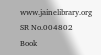www.jainelibrary.org
SR No.004802
Book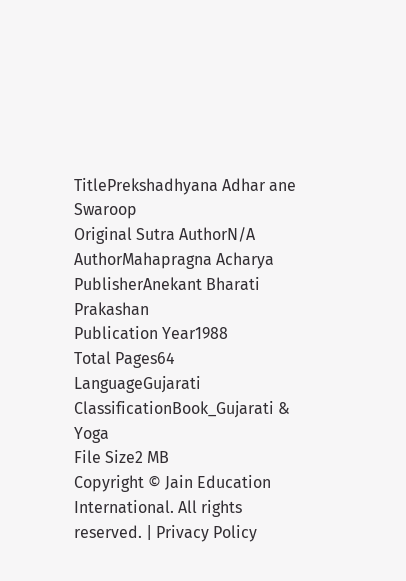TitlePrekshadhyana Adhar ane Swaroop
Original Sutra AuthorN/A
AuthorMahapragna Acharya
PublisherAnekant Bharati Prakashan
Publication Year1988
Total Pages64
LanguageGujarati
ClassificationBook_Gujarati & Yoga
File Size2 MB
Copyright © Jain Education International. All rights reserved. | Privacy Policy